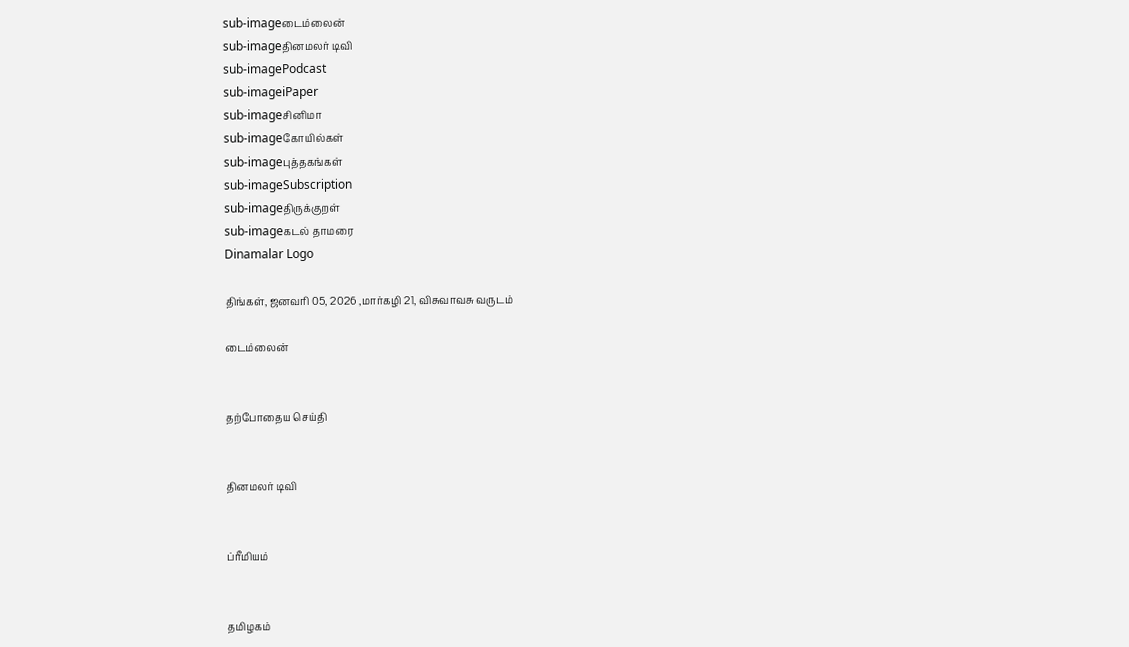sub-imageடைம்லைன்
sub-imageதினமலர் டிவி
sub-imagePodcast
sub-imageiPaper
sub-imageசினிமா
sub-imageகோயில்கள்
sub-imageபுத்தகங்கள்
sub-imageSubscription
sub-imageதிருக்குறள்
sub-imageகடல் தாமரை
Dinamalar Logo

திங்கள், ஜனவரி 05, 2026 ,மார்கழி 21, விசுவாவசு வருடம்

டைம்லைன்


தற்போதைய செய்தி


தினமலர் டிவி


ப்ரீமியம்


தமிழகம்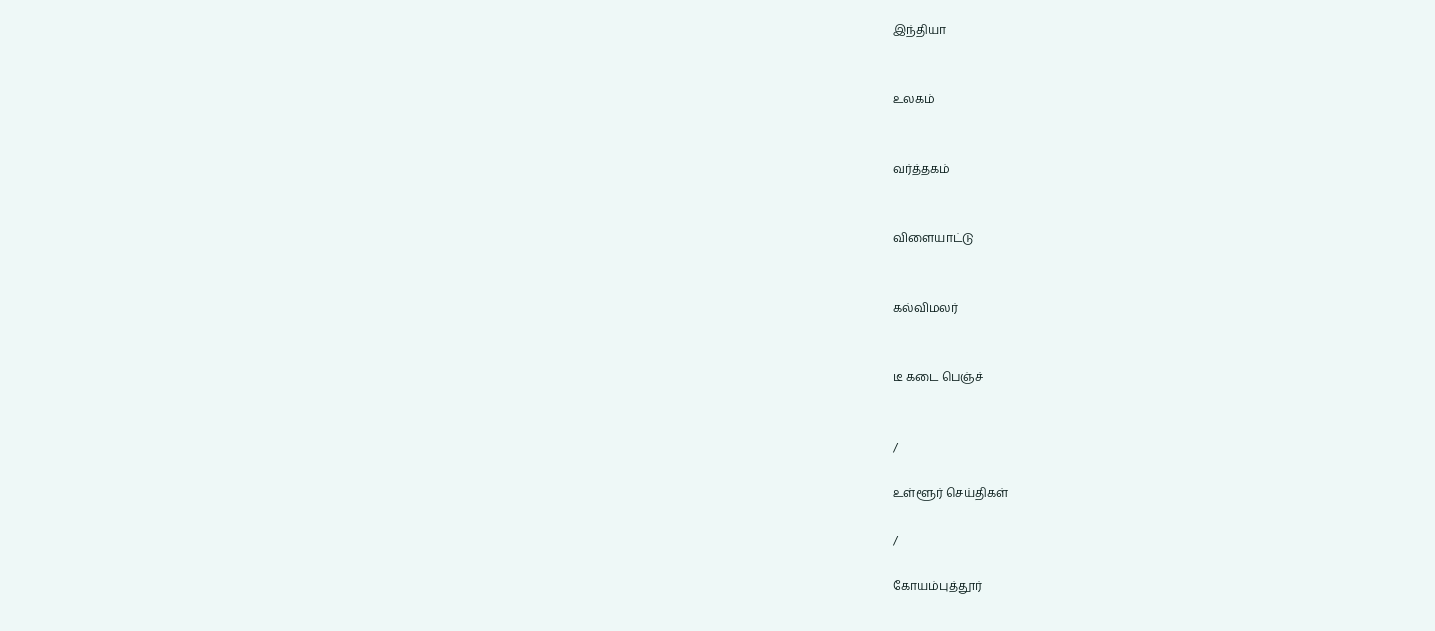இந்தியா


உலகம்


வர்த்தகம்


விளையாட்டு


கல்விமலர்


டீ கடை பெஞ்ச்


/

உள்ளூர் செய்திகள்

/

கோயம்புத்தூர்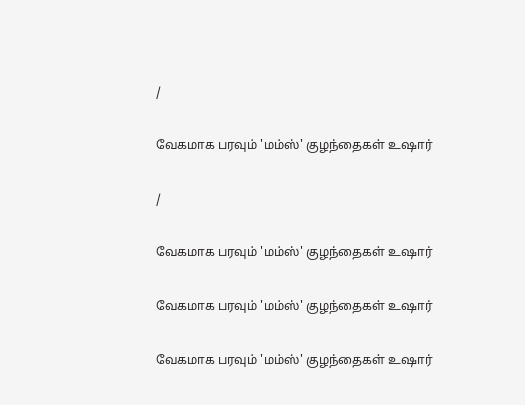/

வேகமாக பரவும் 'மம்ஸ்' குழந்தைகள் உஷார்

/

வேகமாக பரவும் 'மம்ஸ்' குழந்தைகள் உஷார்

வேகமாக பரவும் 'மம்ஸ்' குழந்தைகள் உஷார்

வேகமாக பரவும் 'மம்ஸ்' குழந்தைகள் உஷார்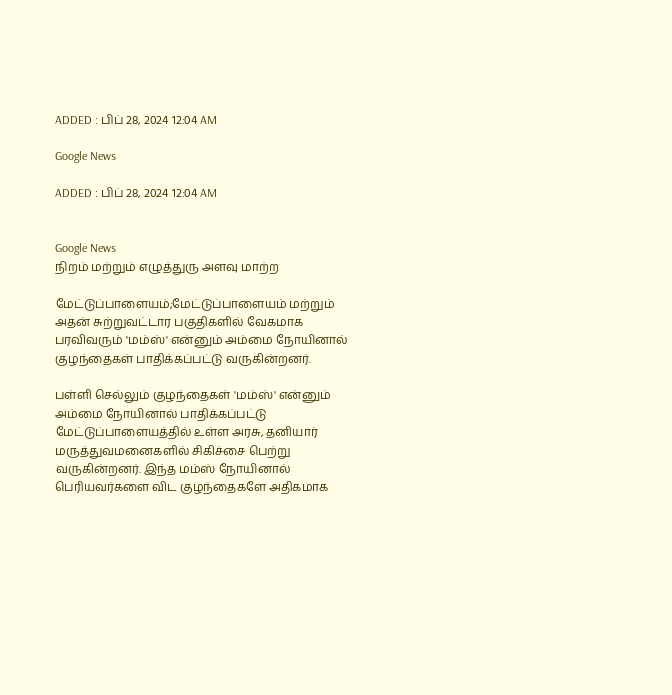ADDED : பிப் 28, 2024 12:04 AM

Google News

ADDED : பிப் 28, 2024 12:04 AM


Google News
நிறம் மற்றும் எழுத்துரு அளவு மாற்ற

மேட்டுப்பாளையம்;மேட்டுப்பாளையம் மற்றும் அதன் சுற்றுவட்டார பகுதிகளில் வேகமாக பரவிவரும் 'மம்ஸ்' என்னும் அம்மை நோயினால் குழந்தைகள் பாதிக்கப்பட்டு வருகின்றனர்.

பள்ளி செல்லும் குழந்தைகள் 'மம்ஸ்' என்னும் அம்மை நோயினால் பாதிக்கப்பட்டு மேட்டுப்பாளையத்தில் உள்ள அரசு, தனியார் மருத்துவமனைகளில் சிகிச்சை பெற்று வருகின்றனர். இந்த மம்ஸ் நோயினால் பெரியவர்களை விட குழந்தைகளே அதிகமாக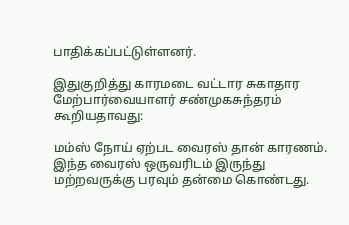பாதிக்கப்பட்டுள்ளனர்.

இதுகுறித்து காரமடை வட்டார சுகாதார மேற்பார்வையாளர் சண்முகசுந்தரம் கூறியதாவது:

மம்ஸ் நோய் ஏற்பட வைரஸ் தான் காரணம். இந்த வைரஸ் ஒருவரிடம் இருந்து மற்றவருக்கு பரவும் தன்மை கொண்டது.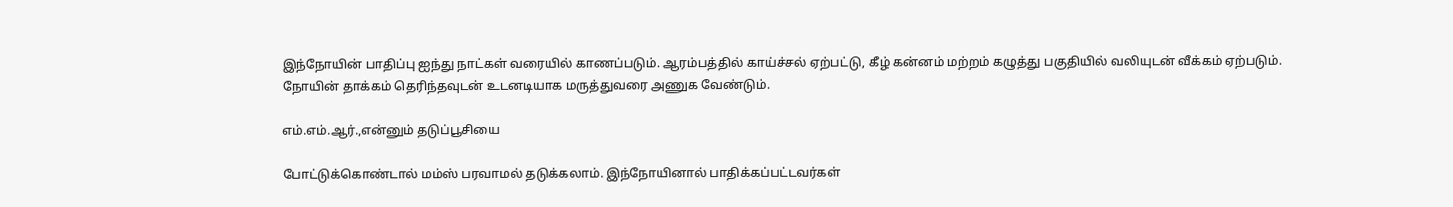இந்நோயின் பாதிப்பு ஐந்து நாட்கள் வரையில் காணப்படும். ஆரம்பத்தில் காய்ச்சல் ஏற்பட்டு, கீழ் கன்னம் மற்றம் கழுத்து பகுதியில் வலியுடன் வீக்கம் ஏற்படும். நோயின் தாக்கம் தெரிந்தவுடன் உடனடியாக மருத்துவரை அணுக வேண்டும்.

எம்.எம்.ஆர்.,என்னும் தடுப்பூசியை

போட்டுக்கொண்டால் மம்ஸ் பரவாமல் தடுக்கலாம். இந்நோயினால் பாதிக்கப்பட்டவர்கள்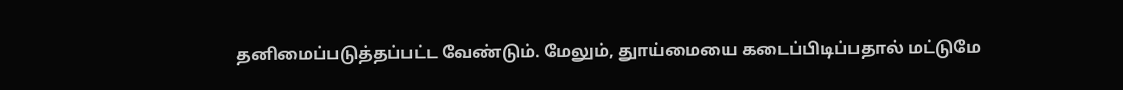தனிமைப்படுத்தப்பட்ட வேண்டும். மேலும், துாய்மையை கடைப்பிடிப்பதால் மட்டுமே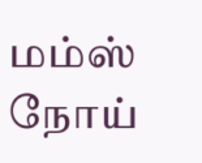மம்ஸ் நோய்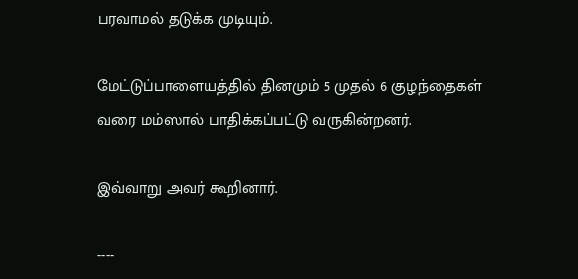பரவாமல் தடுக்க முடியும்.

மேட்டுப்பாளையத்தில் தினமும் 5 முதல் 6 குழந்தைகள் வரை மம்ஸால் பாதிக்கப்பட்டு வருகின்றனர்.

இவ்வாறு அவர் கூறினார்.

----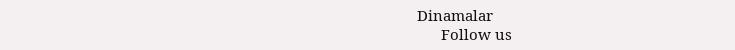Dinamalar
      Follow us